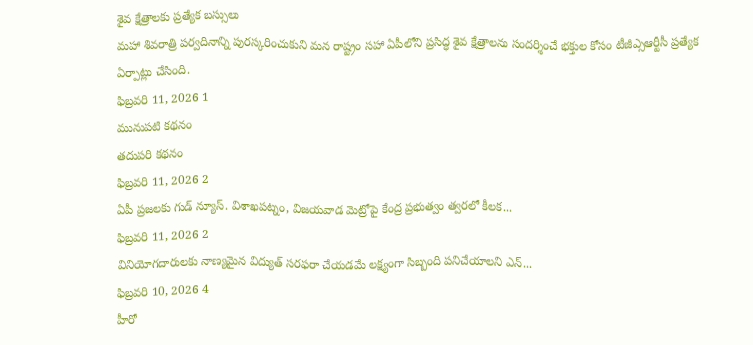శైవ క్షేత్రాలకు ప్రత్యేక బస్సులు
మహా శివరాత్రి పర్వదినాన్ని పురస్కరించుకుని మన రాష్ట్రం సహా ఏపీలోని ప్రసిద్ధ శైవ క్షేత్రాలను సందర్శించే భక్తుల కోసం టీజీఎ్సఆర్టీసీ ప్రత్యేక ఏర్పాట్లు చేసింది.
ఫిబ్రవరి 11, 2026 1
మునుపటి కథనం
తదుపరి కథనం
ఫిబ్రవరి 11, 2026 2
ఏపీ ప్రజలకు గుడ్ న్యూస్. విశాఖపట్నం, విజయవాడ మెట్రోపై కేంద్ర ప్రభుత్వం త్వరలో కీలక...
ఫిబ్రవరి 11, 2026 2
వినియోగదారులకు నాణ్యమైన విద్యుత్ సరఫరా చేయడమే లక్ష్యంగా సిబ్బంది పనిచేయాలని ఎన్...
ఫిబ్రవరి 10, 2026 4
హీరో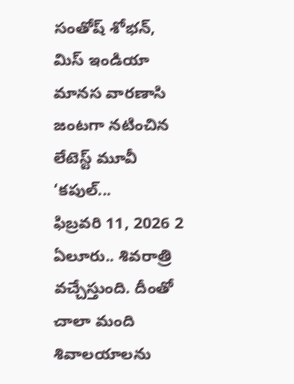సంతోష్ శోభన్, మిస్ ఇండియా మానస వారణాసి జంటగా నటించిన లేటెస్ట్ మూవీ ‘కపుల్...
ఫిబ్రవరి 11, 2026 2
ఏలూరు.. శివరాత్రి వచ్చేస్తుంది. దీంతో చాలా మంది శివాలయాలను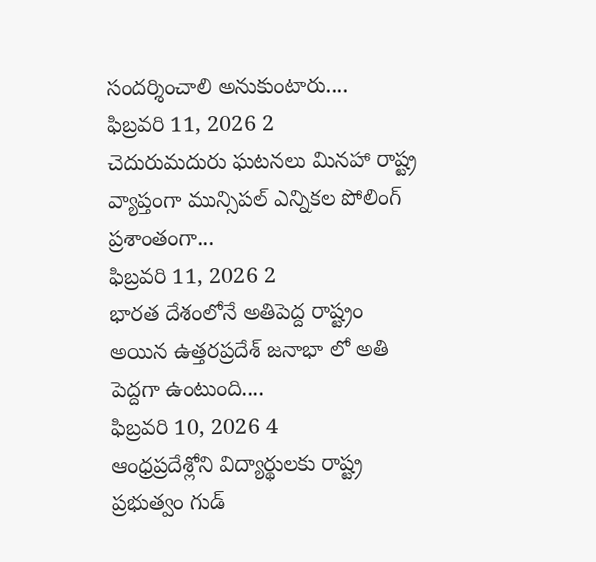సందర్శించాలి అనుకుంటారు....
ఫిబ్రవరి 11, 2026 2
చెదురుమదురు ఘటనలు మినహా రాష్ట్ర వ్యాప్తంగా మున్సిపల్ ఎన్నికల పోలింగ్ ప్రశాంతంగా...
ఫిబ్రవరి 11, 2026 2
భారత దేశంలోనే అతిపెద్ద రాష్ట్రం అయిన ఉత్తరప్రదేశ్ జనాభా లో అతి పెద్దగా ఉంటుంది....
ఫిబ్రవరి 10, 2026 4
ఆంధ్రప్రదేశ్లోని విద్యార్థులకు రాష్ట్ర ప్రభుత్వం గుడ్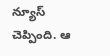న్యూస్ చెప్పింది. ఆ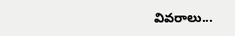వివరాలు...